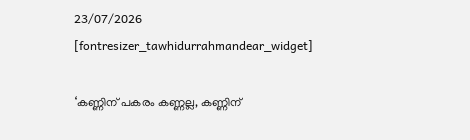23/07/2026
[fontresizer_tawhidurrahmandear_widget]

‘കണ്ണിന് പകരം കണ്ണല്ല, കണ്ണിന്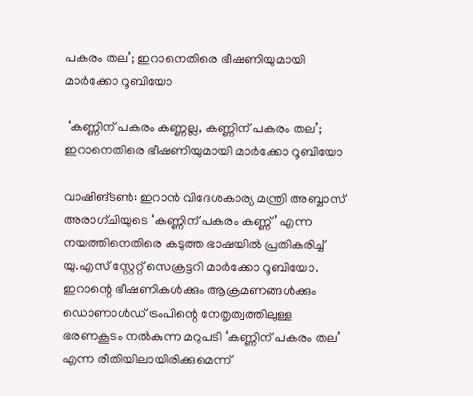പകരം തല’; ഇറാനെതിരെ ഭീഷണിയുമായി മാർക്കോ റൂബിയോ

 ‘കണ്ണിന് പകരം കണ്ണല്ല, കണ്ണിന് പകരം തല’; ഇറാനെതിരെ ഭീഷണിയുമായി മാർക്കോ റൂബിയോ

വാഷിങ്ടൺ: ഇറാൻ വിദേശകാര്യ മന്ത്രി അബ്ബാസ് അരാഗ്‌ചിയുടെ ‘കണ്ണിന് പകരം കണ്ണ്’ എന്ന നയത്തിനെതിരെ കടുത്ത ഭാഷയിൽ പ്രതികരിച്ച് യു.എസ് സ്റ്റേറ്റ് സെക്രട്ടറി മാർക്കോ റൂബിയോ. ഇറാന്റെ ഭീഷണികൾക്കും ആക്രമണങ്ങൾക്കും ഡൊണാൾഡ് ട്രംപിന്റെ നേതൃത്വത്തിലുള്ള ഭരണകൂടം നൽകുന്ന മറുപടി ‘കണ്ണിന് പകരം തല’ എന്ന രീതിയിലായിരിക്കുമെന്ന്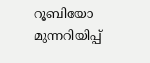റൂബിയോ മുന്നറിയിപ്പ്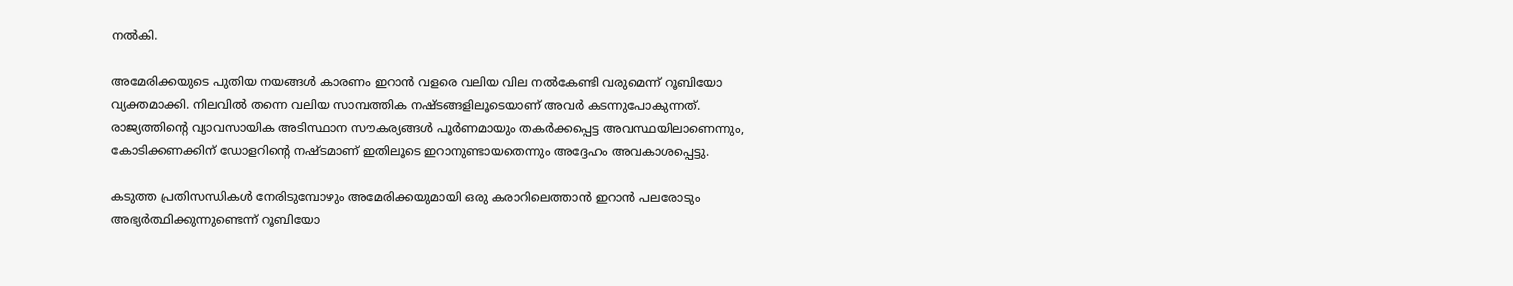നൽകി.

അമേരിക്കയുടെ പുതിയ നയങ്ങൾ കാരണം ഇറാൻ വളരെ വലിയ വില നൽകേണ്ടി വരുമെന്ന് റൂബിയോ വ്യക്തമാക്കി. നിലവിൽ തന്നെ വലിയ സാമ്പത്തിക നഷ്ടങ്ങളിലൂടെയാണ് അവർ കടന്നുപോകുന്നത്. രാജ്യത്തിന്റെ വ്യാവസായിക അടിസ്ഥാന സൗകര്യങ്ങൾ പൂർണമായും തകർക്കപ്പെട്ട അവസ്ഥയിലാണെന്നും, കോടിക്കണക്കിന് ഡോളറിന്റെ നഷ്ടമാണ് ഇതിലൂടെ ഇറാനുണ്ടായതെന്നും അദ്ദേഹം അവകാശപ്പെട്ടു.

കടുത്ത പ്രതിസന്ധികൾ നേരിടുമ്പോഴും അമേരിക്കയുമായി ഒരു കരാറിലെത്താൻ ഇറാൻ പലരോടും അഭ്യർത്ഥിക്കുന്നുണ്ടെന്ന് റൂബിയോ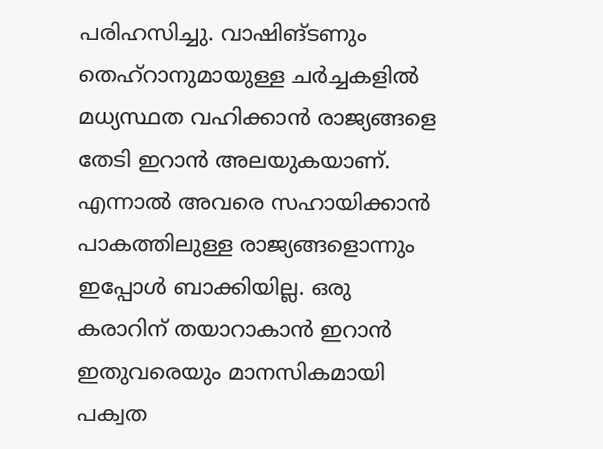പരിഹസിച്ചു. വാഷിങ്‌ടണും തെഹ്റാനുമായുള്ള ചർച്ചകളിൽ മധ്യസ്ഥത വഹിക്കാൻ രാജ്യങ്ങളെ തേടി ഇറാൻ അലയുകയാണ്. എന്നാൽ അവരെ സഹായിക്കാൻ പാകത്തിലുള്ള രാജ്യങ്ങളൊന്നും ഇപ്പോൾ ബാക്കിയില്ല. ഒരു കരാറിന് തയാറാകാൻ ഇറാൻ ഇതുവരെയും മാനസികമായി പക്വത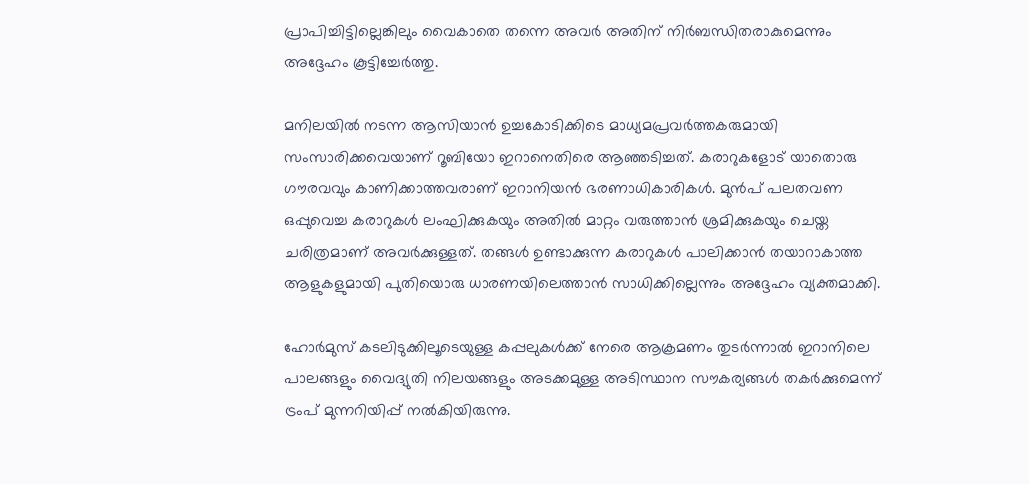പ്രാപിച്ചിട്ടില്ലെങ്കിലും വൈകാതെ തന്നെ അവർ അതിന് നിർബന്ധിതരാകുമെന്നും അദ്ദേഹം കൂട്ടിച്ചേർത്തു.

മനിലയിൽ നടന്ന ആസിയാൻ ഉച്ചകോടിക്കിടെ മാധ്യമപ്രവർത്തകരുമായി സംസാരിക്കവെയാണ് റൂബിയോ ഇറാനെതിരെ ആഞ്ഞടിച്ചത്. കരാറുകളോട് യാതൊരു ഗൗരവവും കാണിക്കാത്തവരാണ് ഇറാനിയൻ ഭരണാധികാരികൾ. മുൻപ് പലതവണ ഒപ്പുവെച്ച കരാറുകൾ ലംഘിക്കുകയും അതിൽ മാറ്റം വരുത്താൻ ശ്രമിക്കുകയും ചെയ്ത ചരിത്രമാണ് അവർക്കുള്ളത്. തങ്ങൾ ഉണ്ടാക്കുന്ന കരാറുകൾ പാലിക്കാൻ തയാറാകാത്ത ആളുകളുമായി പുതിയൊരു ധാരണയിലെത്താൻ സാധിക്കില്ലെന്നും അദ്ദേഹം വ്യക്തമാക്കി.

ഹോർമുസ് കടലിടുക്കിലൂടെയുള്ള കപ്പലുകൾക്ക് നേരെ ആക്രമണം തുടർന്നാൽ ഇറാനിലെ പാലങ്ങളും വൈദ്യുതി നിലയങ്ങളും അടക്കമുള്ള അടിസ്ഥാന സൗകര്യങ്ങൾ തകർക്കുമെന്ന് ട്രംപ് മുന്നറിയിപ്പ് നൽകിയിരുന്നു.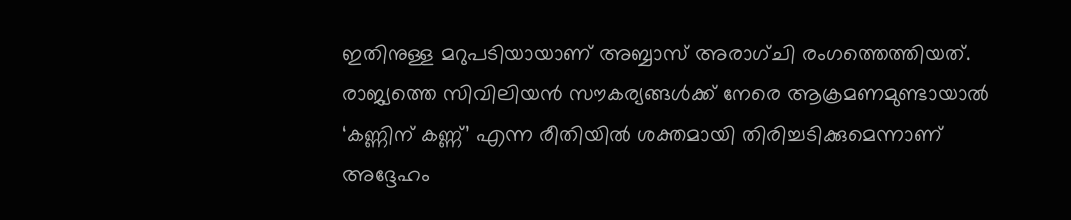ഇതിനുള്ള മറുപടിയായാണ് അബ്ബാസ് അരാഗ്‌ചി രംഗത്തെത്തിയത്. രാജ്യത്തെ സിവിലിയൻ സൗകര്യങ്ങൾക്ക് നേരെ ആക്രമണമുണ്ടായാൽ ‘കണ്ണിന് കണ്ണ്’ എന്ന രീതിയിൽ ശക്തമായി തിരിച്ചടിക്കുമെന്നാണ് അദ്ദേഹം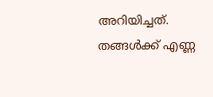അറിയിച്ചത്. തങ്ങൾക്ക് എണ്ണ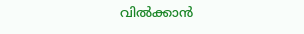വിൽക്കാൻ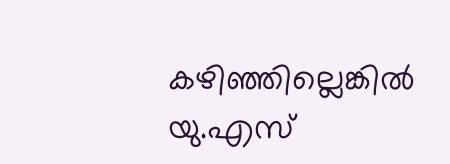കഴിഞ്ഞില്ലെങ്കിൽ യു.എസ്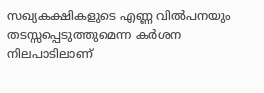സഖ്യകക്ഷികളുടെ എണ്ണ വിൽപനയും തടസ്സപ്പെടുത്തുമെന്ന കർശന നിലപാടിലാണ്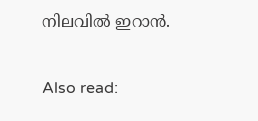നിലവിൽ ഇറാൻ.

Also read: